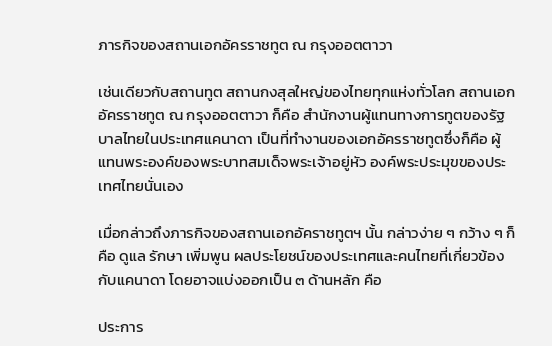ภารกิจของสถานเอกอัครราชทูต ณ กรุงออตตาวา

เช่นเดียวกับสถานทูต สถานกงสุลใหญ่ของไทยทุกแห่งทั่วโลก สถานเอกอัครราชทูต ณ กรุงออตตาวา ก็คือ สำนักงานผู้แทนทางการทูตของรัฐบาลไทยในประเทศแคนาดา เป็นที่ทำงานของเอกอัครราชทูตซึ่งก็คือ ผู้แทนพระองค์ของพระบาทสมเด็จพระเจ้าอยู่หัว องค์พระประมุขของประเทศไทยนั่นเอง

เมื่อกล่าวถึงภารกิจของสถานเอกอัคราชทูตฯ นั้น กล่าวง่าย ๆ กว้าง ๆ ก็คือ ดูแล รักษา เพิ่มพูน ผลประโยชน์ของประเทศและคนไทยที่เกี่ยวข้องกับแคนาดา โดยอาจแบ่งออกเป็น ๓ ด้านหลัก คือ

ประการ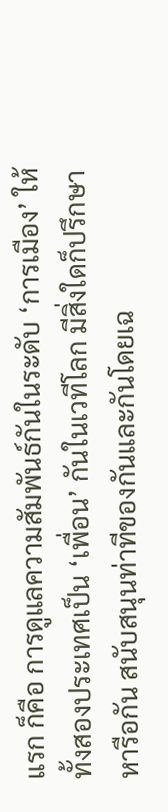แรก ก็คือ การดูแลความสัมพันธ์กันในระดับ ‘การเมือง’ ให้ทั้งสองประเทศเป็น ‘เพื่อน’ กันในเวทีโลก มีสิ่งใดก็ปรึกษาหารือกัน สนับสนุนท่าทีของกันและกันโดยเฉ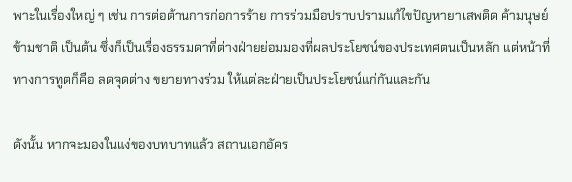พาะในเรื่องใหญ่ ๆ เช่น การต่อต้านการก่อการร้าย การร่วมมือปราบปรามแก้ไขปัญหายาเสพติด ค้ามนุษย์ ข้ามชาติ เป็นต้น ซึ่งก็เป็นเรื่องธรรมดาที่ต่างฝ่ายย่อมมองที่ผลประโยชน์ของประเทศตนเป็นหลัก แต่หน้าที่ทางการทูตก็คือ ลดจุดต่าง ขยายทางร่วม ให้แต่ละฝ่ายเป็นประโยชน์แก่กันและกัน

ดังนั้น หากจะมองในแง่ของบทบาทแล้ว สถานเอกอัคร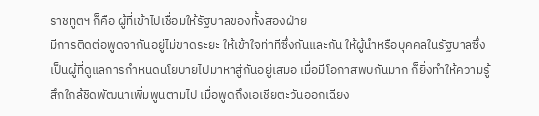ราชทูตฯ ก็คือ ผู้ที่เข้าไปเชื่อมให้รัฐบาลของทั้งสองฝ่าย
มีการติดต่อพูดจากันอยู่ไม่ขาดระยะ ให้เข้าใจท่าทีซึ่งกันและกัน ให้ผู้นำหรือบุคคลในรัฐบาลซึ่งเป็นผู้ที่ดูแลการกำหนดนโยบายไปมาหาสู่กันอยู่เสมอ เมื่อมีโอกาสพบกันมาก ก็ยิ่งทำให้ความรู้สึกใกล้ชิดพัฒนาเพิ่มพูนตามไป เมื่อพูดถึงเอเชียตะวันออกเฉียง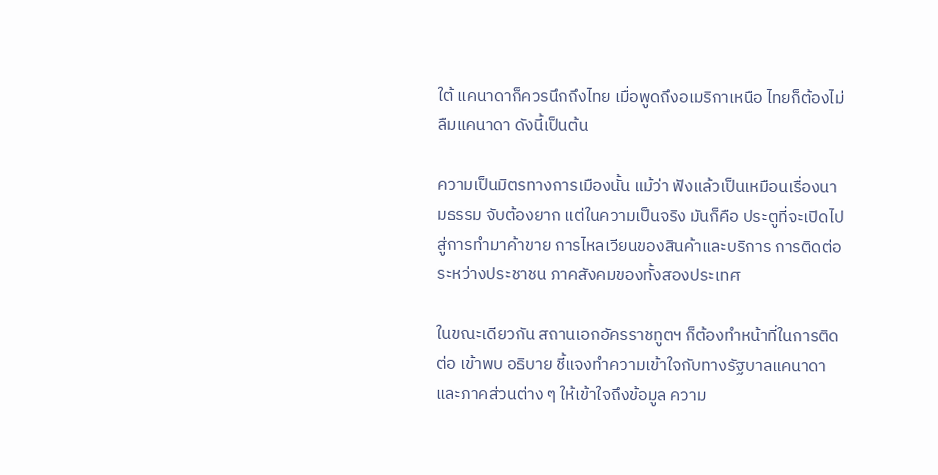ใต้ แคนาดาก็ควรนึกถึงไทย เมื่อพูดถึงอเมริกาเหนือ ไทยก็ต้องไม่ลืมแคนาดา ดังนี้เป็นต้น

ความเป็นมิตรทางการเมืองนั้น แม้ว่า ฟังแล้วเป็นเหมือนเรื่องนามธรรม จับต้องยาก แต่ในความเป็นจริง มันก็คือ ประตูที่จะเปิดไปสู่การทำมาค้าขาย การไหลเวียนของสินค้าและบริการ การติดต่อระหว่างประชาชน ภาคสังคมของทั้งสองประเทศ

ในขณะเดียวกัน สถานเอกอัครราชทูตฯ ก็ต้องทำหน้าที่ในการติดต่อ เข้าพบ อธิบาย ชี้แจงทำความเข้าใจกับทางรัฐบาลแคนาดา และภาคส่วนต่าง ๆ ให้เข้าใจถึงข้อมูล ความ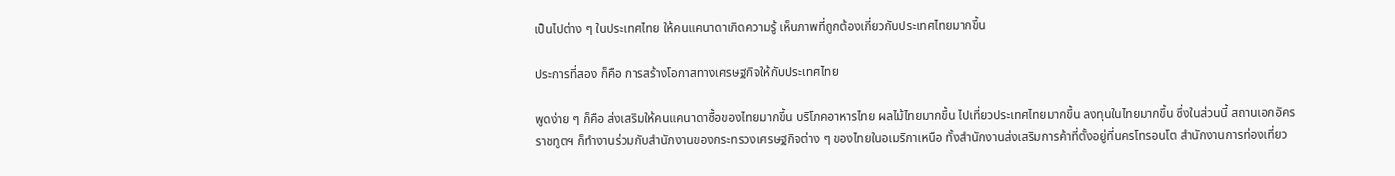เป็นไปต่าง ๆ ในประเทศไทย ให้คนแคนาดาเกิดความรู้ เห็นภาพที่ถูกต้องเกี่ยวกับประเทศไทยมากขึ้น

ประการที่สอง ก็คือ การสร้างโอกาสทางเศรษฐกิจให้กับประเทศไทย

พูดง่าย ๆ ก็คือ ส่งเสริมให้คนแคนาดาซื้อของไทยมากขึ้น บริโภคอาหารไทย ผลไม้ไทยมากขึ้น ไปเที่ยวประเทศไทยมากขึ้น ลงทุนในไทยมากขึ้น ซึ่งในส่วนนี้ สถานเอกอัครราชทูตฯ ก็ทำงานร่วมกับสำนักงานของกระทรวงเศรษฐกิจต่าง ๆ ของไทยในอเมริกาเหนือ ทั้งสำนักงานส่งเสริมการค้าที่ตั้งอยู่ที่นครโทรอนโต สำนักงานการท่องเที่ยว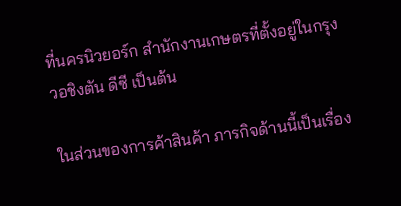ที่นครนิวยอร์ก สำนักงานเกษตรที่ตั้งอยู่ในกรุงวอชิงตัน ดีซี เป็นต้น

ในส่วนของการค้าสินค้า ภารกิจด้านนี้เป็นเรื่อง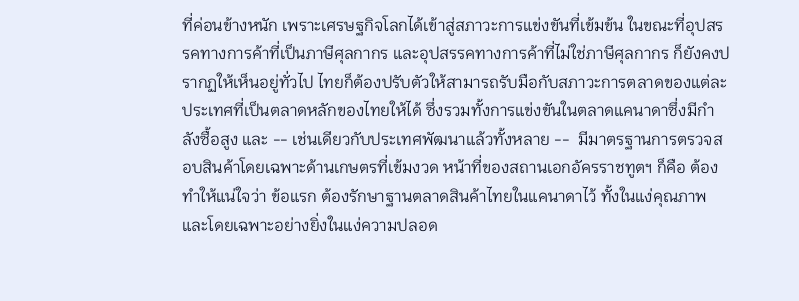ที่ค่อนข้างหนัก เพราะเศรษฐกิจโลกได้เข้าสู่สภาวะการแข่งขันที่เข้มข้น ในขณะที่อุปสรรคทางการค้าที่เป็นภาษีศุลกากร และอุปสรรคทางการค้าที่ไม่ใช่ภาษีศุลกากร ก็ยังคงปรากฏให้เห็นอยู่ทั่วไป ไทยก็ต้องปรับตัวให้สามารถรับมือกับสภาวะการตลาดของแต่ละประเทศที่เป็นตลาดหลักของไทยให้ได้ ซึ่งรวมทั้งการแข่งขันในตลาดแคนาดาซึ่งมีกำลังซื้อสูง และ -- เช่นเดียวกับประเทศพัฒนาแล้วทั้งหลาย --  มีมาตรฐานการตรวจสอบสินค้าโดยเฉพาะด้านเกษตรที่เข้มงวด หน้าที่ของสถานเอกอัครราชทูตฯ ก็คือ ต้องทำให้แน่ใจว่า ข้อแรก ต้องรักษาฐานตลาดสินค้าไทยในแคนาดาไว้ ทั้งในแง่คุณภาพและโดยเฉพาะอย่างยิ่งในแง่ความปลอด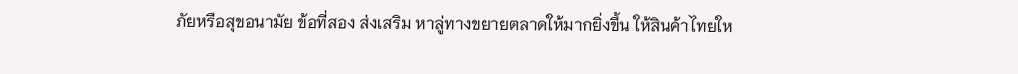ภัยหรือสุขอนามัย ข้อที่สอง ส่งเสริม หาลู่ทางขยายตลาดให้มากยิ่งขึ้น ให้สินค้าไทยให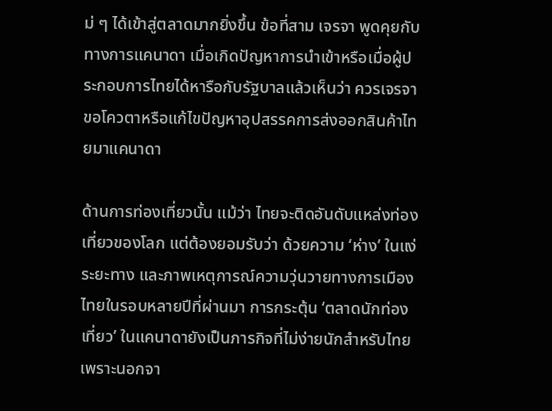ม่ ๆ ได้เข้าสู่ตลาดมากยิ่งขึ้น ข้อที่สาม เจรจา พูดคุยกับทางการแคนาดา เมื่อเกิดปัญหาการนำเข้าหรือเมื่อผู้ประกอบการไทยได้หารือกับรัฐบาลแล้วเห็นว่า ควรเจรจาขอโควตาหรือแก้ไขปัญหาอุปสรรคการส่งออกสินค้าไทยมาแคนาดา

ด้านการท่องเที่ยวนั้น แม้ว่า ไทยจะติดอันดับแหล่งท่องเที่ยวของโลก แต่ต้องยอมรับว่า ด้วยความ ‘ห่าง’ ในแง่ระยะทาง และภาพเหตุการณ์ความวุ่นวายทางการเมืองไทยในรอบหลายปีที่ผ่านมา การกระตุ้น ‘ตลาดนักท่องเที่ยว’ ในแคนาดายังเป็นภารกิจที่ไม่ง่ายนักสำหรับไทย เพราะนอกจา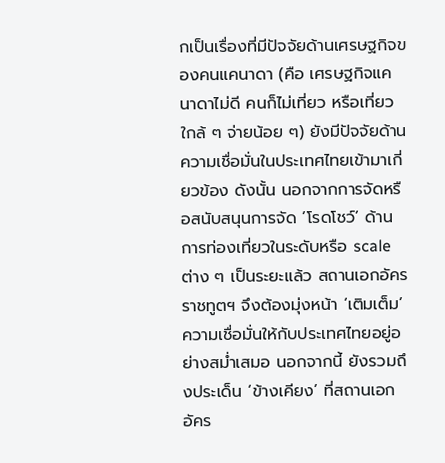กเป็นเรื่องที่มีปัจจัยด้านเศรษฐกิจของคนแคนาดา (คือ เศรษฐกิจแคนาดาไม่ดี คนก็ไม่เที่ยว หรือเที่ยวใกล้ ๆ จ่ายน้อย ๆ) ยังมีปัจจัยด้านความเชื่อมั่นในประเทศไทยเข้ามาเกี่ยวข้อง ดังนั้น นอกจากการจัดหรือสนับสนุนการจัด ’โรดโชว์’ ด้านการท่องเที่ยวในระดับหรือ scale ต่าง ๆ เป็นระยะแล้ว สถานเอกอัครราชทูตฯ จึงต้องมุ่งหน้า ‘เติมเต็ม’ ความเชื่อมั่นให้กับประเทศไทยอยู่อย่างสม่ำเสมอ นอกจากนี้ ยังรวมถึงประเด็น ‘ข้างเคียง’ ที่สถานเอกอัคร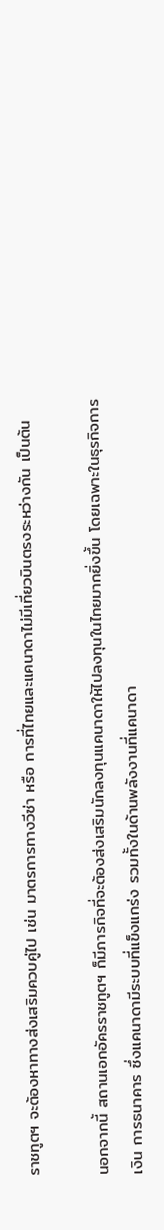ราชทูตฯ จะต้องหาทางส่งเสริมควบคู่ไป เช่น มาตรการทางวีซ่า หรือ การที่ไทยและแคนาดาไม่มีเที่ยวบินตรงระหว่างกัน เป็นต้น

นอกจากนี้ สถานเอกอัครราชทูตฯ ก็มีภารกิจที่จะต้องส่งเสริมนักลงทุนแคนาดาให้ไปลงทุนในไทยมากยิ่งขึ้น โดยเฉพาะในธุรกิจการเงิน การธนาคาร ซึ่งแคนาดามีระบบที่แข็งแกร่ง รวมทั้งในด้านพลังงานที่แคนาดา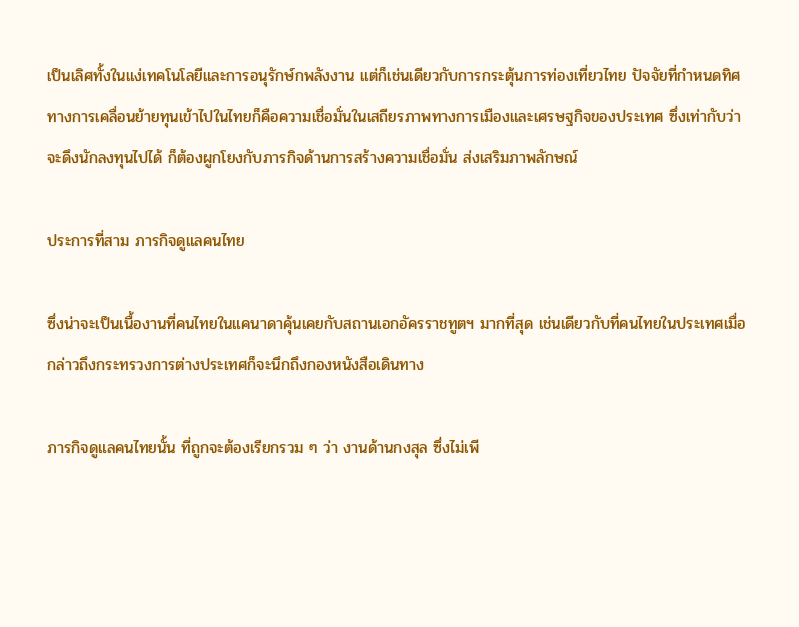เป็นเลิศทั้งในแง่เทคโนโลยีและการอนุรักษ์กพลังงาน แต่ก็เช่นเดียวกับการกระตุ้นการท่องเที่ยวไทย ปัจจัยที่กำหนดทิศทางการเคลื่อนย้ายทุนเข้าไปในไทยก็คือความเชื่อมั่นในเสถียรภาพทางการเมืองและเศรษฐกิจของประเทศ ซึ่งเท่ากับว่า จะดึงนักลงทุนไปได้ ก็ต้องผูกโยงกับภารกิจด้านการสร้างความเชื่อมั่น ส่งเสริมภาพลักษณ์

ประการที่สาม ภารกิจดูแลคนไทย

ซึ่งน่าจะเป็นเนื้องานที่คนไทยในแคนาดาคุ้นเคยกับสถานเอกอัครราชทูตฯ มากที่สุด เช่นเดียวกับที่คนไทยในประเทศเมื่อกล่าวถึงกระทรวงการต่างประเทศก็จะนึกถึงกองหนังสือเดินทาง

ภารกิจดูแลคนไทยนั้น ที่ถูกจะต้องเรียกรวม ๆ ว่า งานด้านกงสุล ซึ่งไม่เพี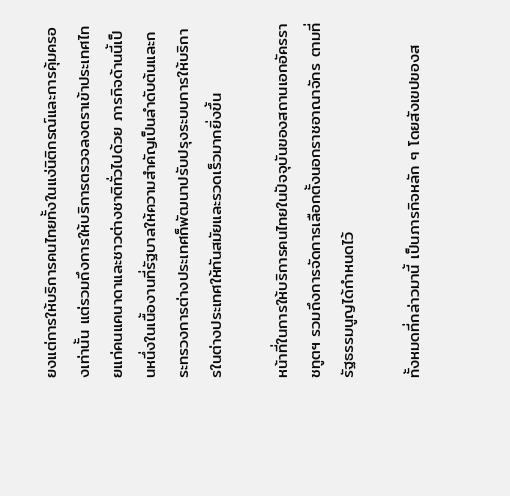ยงแต่การให้บริการคนไทยทั้งในแง่นิติกรณ์และการคุ้มครองเท่านั้น แต่รวมถึงการให้บริการตรวจลงตราเข้าประเทศไทยแก่คนแคนาดาและชาวต่างชาติทั่วไปด้วย ภารกิจด้านนี้เป็นหนึ่งในเนื้องานที่รัฐบาลให้ความสำคัญเป็นลำดับต้นและกระทรวงการต่างประเทศก็พัฒนาปรับปรุงระบบการให้บริการในต่างประเทศให้ทันสมัยและรวดเร็วมากยิ่งขึ้น

หน้าที่ในการให้บริการคนไทยในปัจจุบันของสถานเอกอัครราชทูตฯ รวมถึงการจัดการเลือกตั้งนอกราชอาณาจักร ตามที่รัฐธรรมนูญได้กำหนดไว้

ทั้งหมดที่กล่าวมานี้ เป็นภารกิจหลัก ๆ โดยสังเขปของส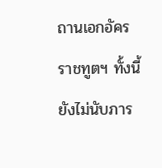ถานเอกอัครราชทูตฯ ทั้งนี้ ยังไม่นับภาร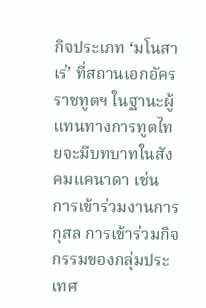กิจประเภท ‘มโนสาเร่’ ที่สถานเอกอัครราชทูตฯ ในฐานะผู้แทนทางการทูตไทยจะมีบทบาทในสังคมแคนาดา เช่น การเข้าร่วมงานการกุสล การเข้าร่วมกิจกรรมของกลุ่มประเทศ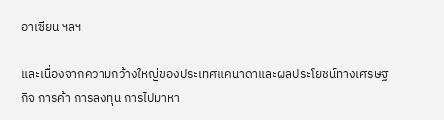อาเซียน ฯลฯ

และเนื่องจากความกว้างใหญ่ของประเทศแคนาดาและผลประโยชน์ทางเศรษฐกิจ การค้า การลงทุน การไปมาหา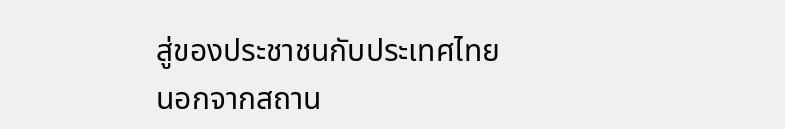สู่ของประชาชนกับประเทศไทย นอกจากสถาน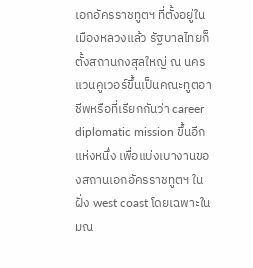เอกอัครราชทูตฯ ที่ตั้งอยู่ในเมืองหลวงแล้ว รัฐบาลไทยก็ตั้งสถานกงสุลใหญ่ ณ นครแวนคูเวอร์ขึ้นเป็นคณะทูตอาชีพหรือที่เรียกกันว่า career diplomatic mission ขึ้นอีกแห่งหนึ่ง เพื่อแบ่งเบางานของสถานเอกอัครราชทูตฯ ในฝั่ง west coast โดยเฉพาะในมณ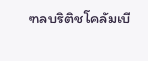ฑลบริติชโคลัมเบี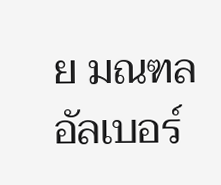ย มณฑลอัลเบอร์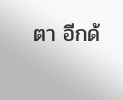ตา อีกด้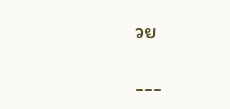วย

---